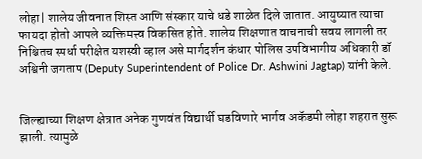लोहा| शालेय जीवनात शिस्त आणि संस्कार याचे धडे शाळेत दिले जातात. आयुष्यात त्याचा फायदा होतो आपले व्यक्तिमत्त्व विकसित होते. शालेय शिक्षणात वाचनाची सवय लागली तर निश्चितच स्पर्धा परीक्षेत यशस्वी व्हाल असे मार्गदर्शन कंधार पोलिस उपविभागीय अधिकारी डॉ अश्विनी जगताप (Deputy Superintendent of Police Dr. Ashwini Jagtap) यांनी केले.


जिल्ह्याच्या शिक्षण क्षेत्रात अनेक गुणवंत विद्यार्थी घडविणारे भार्गव अकॅडमी लोहा शहरात सुरू झाली. त्यामुळे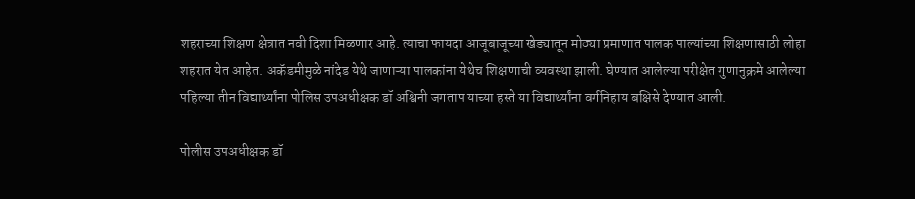शहराच्या शिक्षण क्षेत्रात नवी दिशा मिळणार आहे. त्याचा फायदा आजूबाजूच्या खेड्यातून मोठ्या प्रमाणात पालक पाल्यांच्या शिक्षणासाठी लोहा शहरात येत आहेत. अकॅडमीमुळे नांदेड येथे जाणाऱ्या पालकांना येथेच शिक्षणाची व्यवस्था झाली. घेण्यात आलेल्या परीक्षेत गुणानुक्रमे आलेल्या पहिल्या तीन विद्यार्थ्यांना पोलिस उपअधीक्षक डॉ अश्विनी जगताप याच्या हस्ते या विद्यार्थ्यांना वर्गनिहाय बक्षिसे देण्यात आली.

पोलीस उपअधीक्षक डॉ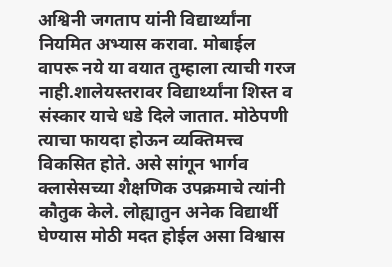अश्विनी जगताप यांनी विद्यार्थ्यांना नियमित अभ्यास करावा. मोबाईल वापरू नये या वयात तुम्हाला त्याची गरज नाही.शालेयस्तरावर विद्यार्थ्यांना शिस्त व संस्कार याचे धडे दिले जातात. मोठेपणी त्याचा फायदा होऊन व्यक्तिमत्त्व विकसित होते. असे सांगून भार्गव क्लासेसच्या शैक्षणिक उपक्रमाचे त्यांनी कौतुक केले. लोह्यातुन अनेक विद्यार्थी घेण्यास मोठी मदत होईल असा विश्वास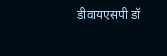डीवायएसपी डॉ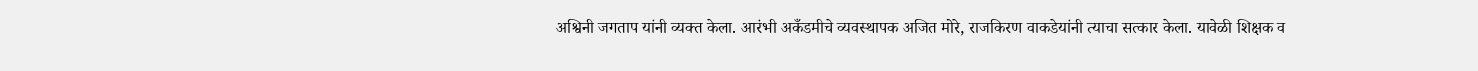अश्विनी जगताप यांनी व्यक्त केला. आरंभी अकँडमीचे व्यवस्थापक अजित मोरे, राजकिरण वाकडेयांनी त्याचा सत्कार केला. यावेळी शिक्षक व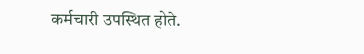कर्मचारी उपस्थित होते.